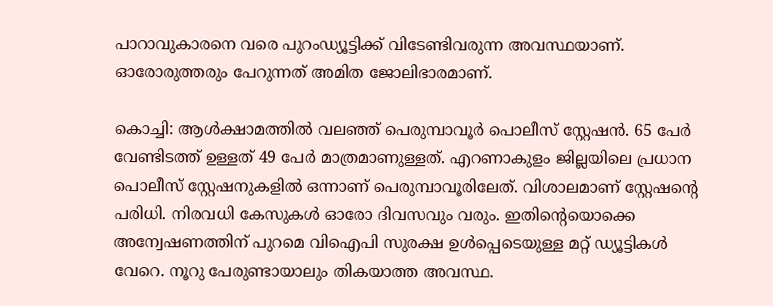പാറാവുകാരനെ വരെ പുറംഡ്യൂട്ടിക്ക് വിടേണ്ടിവരുന്ന അവസ്ഥയാണ്. ഓരോരുത്തരും പേറുന്നത് അമിത ജോലിഭാരമാണ്.

കൊച്ചി: ആൾക്ഷാമത്തിൽ വലഞ്ഞ് പെരുമ്പാവൂർ പൊലീസ് സ്റ്റേഷൻ. 65 പേർ വേണ്ടിടത്ത് ഉള്ളത് 49 പേർ മാത്രമാണുള്ളത്. എറണാകുളം ജില്ലയിലെ പ്രധാന പൊലീസ് സ്റ്റേഷനുകളിൽ ഒന്നാണ് പെരുമ്പാവൂരിലേത്. വിശാലമാണ് സ്റ്റേഷന്‍റെ പരിധി. നിരവധി കേസുകൾ ഓരോ ദിവസവും വരും. ഇതിന്റെയൊക്കെ അന്വേഷണത്തിന് പുറമെ വിഐപി സുരക്ഷ ഉൾപ്പെടെയുള്ള മറ്റ് ഡ്യൂട്ടികൾ വേറെ. നൂറു പേരുണ്ടായാലും തികയാത്ത അവസ്ഥ.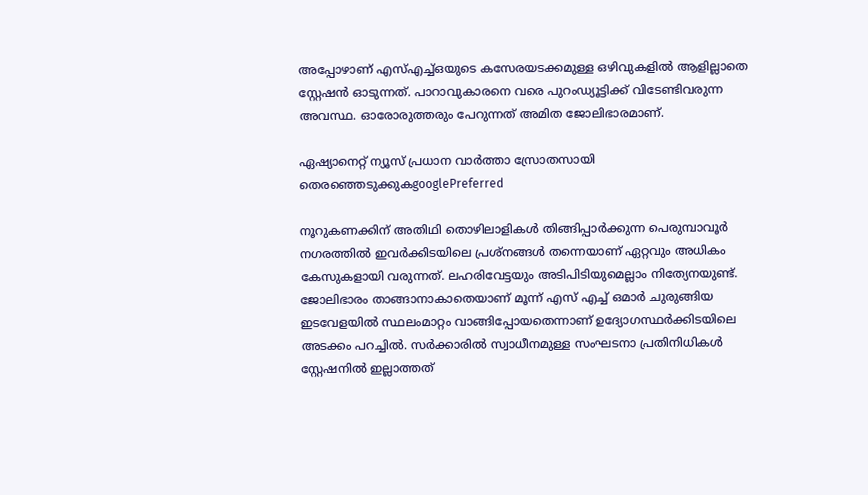അപ്പോഴാണ് എസ്എച്ച്ഒയുടെ കസേരയടക്കമുള്ള ഒഴിവുകളിൽ ആളില്ലാതെ സ്റ്റേഷൻ ഓടുന്നത്. പാറാവുകാരനെ വരെ പുറംഡ്യൂട്ടിക്ക് വിടേണ്ടിവരുന്ന അവസ്ഥ. ഓരോരുത്തരും പേറുന്നത് അമിത ജോലിഭാരമാണ്.

ഏഷ്യാനെറ്റ് ന്യൂസ് പ്രധാന വാർത്താ സ്രോതസായി തെരഞ്ഞെടുക്കുകgooglePreferred

നൂറുകണക്കിന് അതിഥി തൊഴിലാളികൾ തിങ്ങിപ്പാർക്കുന്ന പെരുമ്പാവൂർ നഗരത്തിൽ ഇവർക്കിടയിലെ പ്രശ്നങ്ങൾ തന്നെയാണ് ഏറ്റവും അധികം കേസുകളായി വരുന്നത്. ലഹരിവേട്ടയും അടിപിടിയുമെല്ലാം നിത്യേനയുണ്ട്. ജോലിഭാരം താങ്ങാനാകാതെയാണ് മൂന്ന് എസ് എച്ച് ഒമാർ ചുരുങ്ങിയ ഇടവേളയിൽ സ്ഥലംമാറ്റം വാങ്ങിപ്പോയതെന്നാണ് ഉദ്യോഗസ്ഥർക്കിടയിലെ അടക്കം പറച്ചിൽ. സർക്കാരിൽ സ്വാധീനമുള്ള സംഘടനാ പ്രതിനിധികള്‍ സ്റ്റേഷനില്‍ ഇല്ലാത്തത്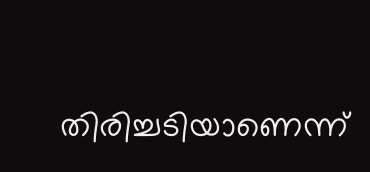തിരിച്ചടിയാണെന്ന്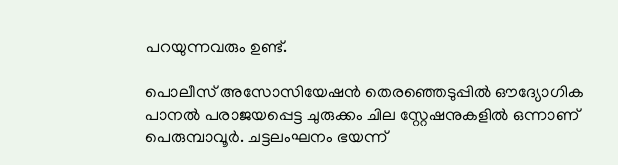പറയുന്നവരും ഉണ്ട്.

പൊലീസ് അസോസിയേഷൻ തെരഞ്ഞെടുപ്പിൽ ഔദ്യോഗിക പാനൽ പരാജയപ്പെട്ട ചുരുക്കം ചില സ്റ്റേഷനുകളിൽ ഒന്നാണ് പെരുമ്പാവൂർ. ചട്ടലംഘനം ഭയന്ന്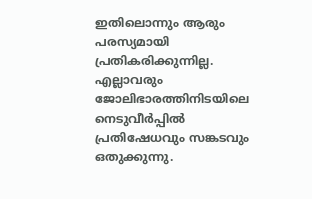ഇതിലൊന്നും ആരും പരസ്യമായി പ്രതികരിക്കുന്നില്ല. എല്ലാവരും ജോലിഭാരത്തിനിടയിലെ നെടുവീർപ്പിൽ പ്രതിഷേധവും സങ്കടവും ഒതുക്കുന്നു.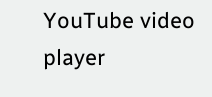YouTube video player